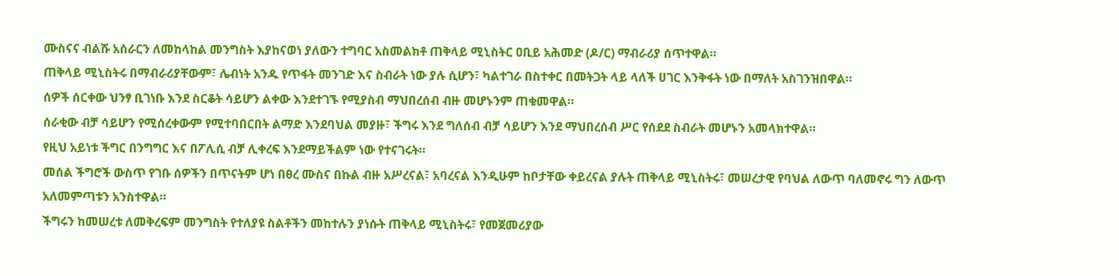ሙስናና ብልሹ አሰራርን ለመከላከል መንግስት እያከናወነ ያለውን ተግባር አስመልክቶ ጠቅላይ ሚኒስትር ዐቢይ አሕመድ (ዶ/ር) ማብራሪያ ሰጥተዋል።
ጠቅላይ ሚኒስትሩ በማብራሪያቸውም፣ ሌብነት አንዱ የጥፋት መንገድ እና ስብራት ነው ያሉ ሲሆን፣ ካልተገራ በስተቀር በመትጋት ላይ ላለች ሀገር እንቅፋት ነው በማለት አስገንዝበዋል።
ሰዎች ሰርቀው ህንፃ ቢገነቡ እንደ ስርቆት ሳይሆን ልቀው እንደተገኙ የሚያስብ ማህበረሰብ ብዙ መሆኑንም ጠቁመዋል።
ሰራቂው ብቻ ሳይሆን የሚሰረቀውም የሚተባበርበት ልማድ እንደባህል መያዙ፣ ችግሩ እንደ ግለሰብ ብቻ ሳይሆን እንደ ማህበረሰብ ሥር የሰደደ ስብራት መሆኑን አመላክተዋል።
የዚህ አይነቱ ችግር በንግግር እና በፖሊሲ ብቻ ሊቀረፍ እንደማይችልም ነው የተናገሩት።
መሰል ችግሮች ውስጥ የገቡ ሰዎችን በጥናትም ሆነ በፀረ ሙስና በኩል ብዙ አሥረናል፣ አባረናል እንዲሁም ከቦታቸው ቀይረናል ያሉት ጠቅላይ ሚኒስትሩ፣ መሠረታዊ የባህል ለውጥ ባለመኖሩ ግን ለውጥ አለመምጣቱን አንስተዋል።
ችግሩን ከመሠረቱ ለመቅረፍም መንግስት የተለያዩ ስልቶችን መከተሉን ያነሱት ጠቅላይ ሚኒስትሩ፣ የመጀመሪያው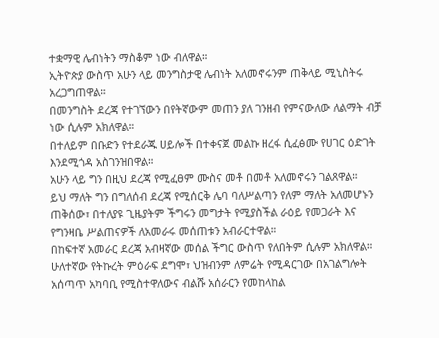ተቋማዊ ሌብነትን ማስቆም ነው ብለዋል።
ኢትዮጵያ ውስጥ አሁን ላይ መንግስታዊ ሌብነት አለመኖሩንም ጠቅላይ ሚኒስትሩ አረጋግጠዋል።
በመንግስት ደረጃ የተገኘውን በየትኛውም መጠን ያለ ገንዘብ የምናውለው ለልማት ብቻ ነው ሲሉም አክለዋል።
በተለይም በቡድን የተደራጁ ሀይሎች በተቀናጀ መልኩ ዘረፋ ሲፈፅሙ የሀገር ዕድገት እንደሚጎዳ አስገንዝበዋል።
አሁን ላይ ግን በዚህ ደረጃ የሚፈፀም ሙስና መቶ በመቶ አለመኖሩን ገልጸዋል።
ይህ ማለት ግን በግለሰብ ደረጃ የሚሰርቅ ሌባ ባለሥልጣን የለም ማለት አለመሆኑን ጠቅሰው፣ በተለያዩ ጊዜያትም ችግሩን መግታት የሚያስችል ራዕይ የመጋራት እና የግንዛቤ ሥልጠናዎች ለአመራሩ መሰጠቱን አብራርተዋል።
በከፍተኛ አመራር ደረጃ አብዛኛው መሰል ችግር ውስጥ የለበትም ሲሉም አክለዋል።
ሁለተኛው የትኩረት ምዕራፍ ደግሞ፣ ህዝብንም ለምሬት የሚዳርገው በአገልግሎት አሰጣጥ አካባቢ የሚስተዋለውና ብልሹ አሰራርን የመከላከል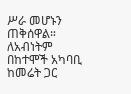ሥራ መሆኑን ጠቅሰዋል።
ለአብነትም በከተሞች አካባቢ ከመሬት ጋር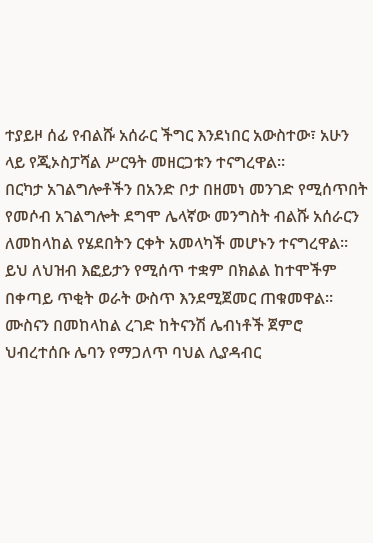ተያይዞ ሰፊ የብልሹ አሰራር ችግር እንደነበር አውስተው፣ አሁን ላይ የጂኦስፓሻል ሥርዓት መዘርጋቱን ተናግረዋል።
በርካታ አገልግሎቶችን በአንድ ቦታ በዘመነ መንገድ የሚሰጥበት የመሶብ አገልግሎት ደግሞ ሌላኛው መንግስት ብልሹ አሰራርን ለመከላከል የሄደበትን ርቀት አመላካች መሆኑን ተናግረዋል።
ይህ ለህዝብ እፎይታን የሚሰጥ ተቋም በክልል ከተሞችም በቀጣይ ጥቂት ወራት ውስጥ እንደሚጀመር ጠቁመዋል።
ሙስናን በመከላከል ረገድ ከትናንሽ ሌብነቶች ጀምሮ ህብረተሰቡ ሌባን የማጋለጥ ባህል ሊያዳብር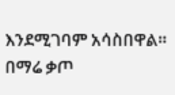እንደሚገባም አሳስበዋል።
በማሬ ቃጦ